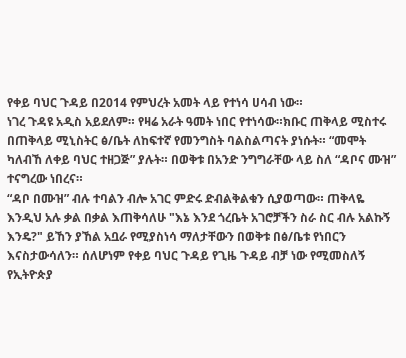የቀይ ባህር ጉዳይ በ2014 የምህረት አመት ላይ የተነሳ ሀሳብ ነው።
ነገረ ጉዳዩ አዲስ አይደለም። የዛሬ አራት ዓመት ነበር የተነሳው።ክቡር ጠቅላይ ሚስተሩ በጠቅላይ ሚኒስትር ፅ/ቤት ለከፍተኛ የመንግስት ባልስልጣናት ያነሱት። “መሞት ካለብኸ ለቀይ ባህር ተዘጋጅ” ያሉት። በወቅቱ በአንድ ንግግራቸው ላይ ስለ “ዳቦና ሙዝ” ተናግረው ነበረና።
“ዳቦ በሙዝ” ብሉ ተባልን ብሎ አገር ምድሩ ድብልቅልቁን ሲያወጣው። ጠቅላዬ እንዲህ አሉ ቃል በቃል እጠቅሳለሁ "እኔ እንደ ጎረቤት አገሮቻችን ስራ ስር ብሉ አልኩኝ እንዴ?" ይኸን ያኸል አቧራ የሚያስነሳ ማለታቸውን በወቅቱ በፅ/ቤቱ የነበርን እናስታውሳለን። ሰለሆነም የቀይ ባህር ጉዳይ የጊዜ ጉዳይ ብቻ ነው የሚመስለኝ
የኢትዮጵያ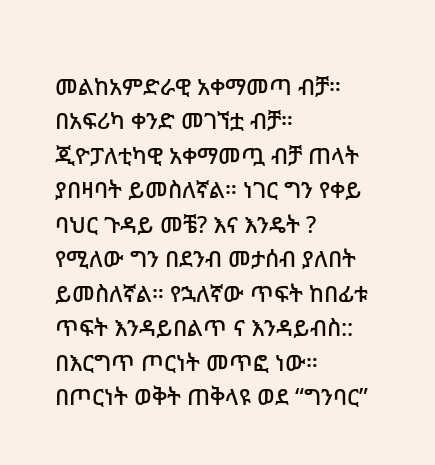መልከአምድራዊ አቀማመጣ ብቻ። በአፍሪካ ቀንድ መገኘቷ ብቻ። ጂዮፓለቲካዊ አቀማመጧ ብቻ ጠላት ያበዛባት ይመስለኛል። ነገር ግን የቀይ ባህር ጉዳይ መቼ? እና እንዴት ? የሚለው ግን በደንብ መታሰብ ያለበት ይመስለኛል። የኋለኛው ጥፍት ከበፊቱ ጥፍት እንዳይበልጥ ና እንዳይብስ::
በእርግጥ ጦርነት መጥፎ ነው። በጦርነት ወቅት ጠቅላዩ ወደ “ግንባር”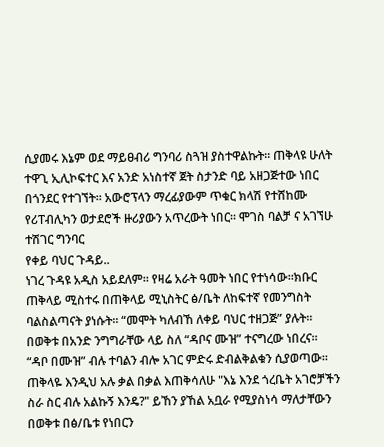ሲያመሩ እኔም ወደ ማይፀብሪ ግንባሪ ስጓዝ ያስተዋልኩት። ጠቅላዩ ሁለት ተዋጊ ኢሊኮፍተር እና አንድ አነስተኛ ጀት ስታንድ ባይ አዘጋጅተው ነበር በጎንደር የተገኘት፡፡ አውሮፕላን ማረፊያውም ጥቁር ክላሽ የተሸከሙ የሪፐብሊካን ወታደሮች ዙሪያውን አጥረውት ነበር። ሞገስ ባልቻ ና አገኘሁ ተሽገር ግንባር
የቀይ ባህር ጉዳይ..
ነገረ ጉዳዩ አዲስ አይደለም። የዛሬ አራት ዓመት ነበር የተነሳው።ክቡር ጠቅላይ ሚስተሩ በጠቅላይ ሚኒስትር ፅ/ቤት ለከፍተኛ የመንግስት ባልስልጣናት ያነሱት። “መሞት ካለብኸ ለቀይ ባህር ተዘጋጅ” ያሉት። በወቅቱ በአንድ ንግግራቸው ላይ ስለ “ዳቦና ሙዝ” ተናግረው ነበረና።
“ዳቦ በሙዝ” ብሉ ተባልን ብሎ አገር ምድሩ ድብልቅልቁን ሲያወጣው። ጠቅላዬ እንዲህ አሉ ቃል በቃል እጠቅሳለሁ "እኔ እንደ ጎረቤት አገሮቻችን ስራ ስር ብሉ አልኩኝ እንዴ?" ይኸን ያኸል አቧራ የሚያስነሳ ማለታቸውን በወቅቱ በፅ/ቤቱ የነበርን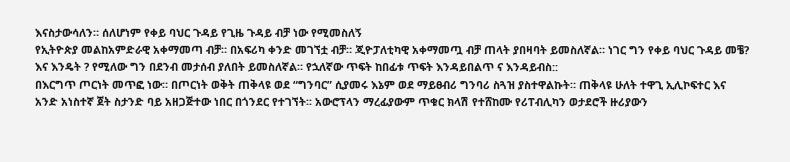እናስታውሳለን። ሰለሆነም የቀይ ባህር ጉዳይ የጊዜ ጉዳይ ብቻ ነው የሚመስለኝ
የኢትዮጵያ መልከአምድራዊ አቀማመጣ ብቻ። በአፍሪካ ቀንድ መገኘቷ ብቻ። ጂዮፓለቲካዊ አቀማመጧ ብቻ ጠላት ያበዛባት ይመስለኛል። ነገር ግን የቀይ ባህር ጉዳይ መቼ? እና እንዴት ? የሚለው ግን በደንብ መታሰብ ያለበት ይመስለኛል። የኋለኛው ጥፍት ከበፊቱ ጥፍት እንዳይበልጥ ና እንዳይብስ::
በእርግጥ ጦርነት መጥፎ ነው። በጦርነት ወቅት ጠቅላዩ ወደ “ግንባር” ሲያመሩ እኔም ወደ ማይፀብሪ ግንባሪ ስጓዝ ያስተዋልኩት። ጠቅላዩ ሁለት ተዋጊ ኢሊኮፍተር እና አንድ አነስተኛ ጀት ስታንድ ባይ አዘጋጅተው ነበር በጎንደር የተገኘት፡፡ አውሮፕላን ማረፊያውም ጥቁር ክላሽ የተሸከሙ የሪፐብሊካን ወታደሮች ዙሪያውን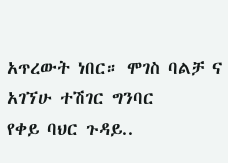አጥረውት ነበር። ሞገስ ባልቻ ና አገኘሁ ተሽገር ግንባር
የቀይ ባህር ጉዳይ..